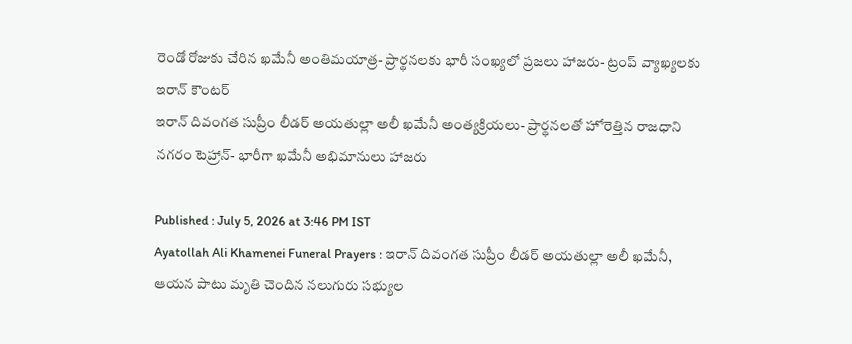రెండో రోజుకు చేరిన ఖమేనీ అంతిమయాత్ర- ప్రార్థనలకు భారీ సంఖ్యలో ప్రజలు హాజరు- ట్రంప్ వ్యాఖ్యలకు ఇరాన్ కౌంటర్
ఇరాన్ దివంగత సుప్రీం లీడర్ అయతుల్లా అలీ ఖమేనీ అంత్యక్రియలు- ప్రార్థనలతో హోరెత్తిన రాజధాని నగరం టెహ్రాన్- భారీగా ఖమేనీ అభిమానులు హాజరు

Published : July 5, 2026 at 3:46 PM IST
Ayatollah Ali Khamenei Funeral Prayers : ఇరాన్ దివంగత సుప్రీం లీడర్ అయతుల్లా అలీ ఖమేనీ, ఆయన పాటు మృతి చెందిన నలుగురు సభ్యుల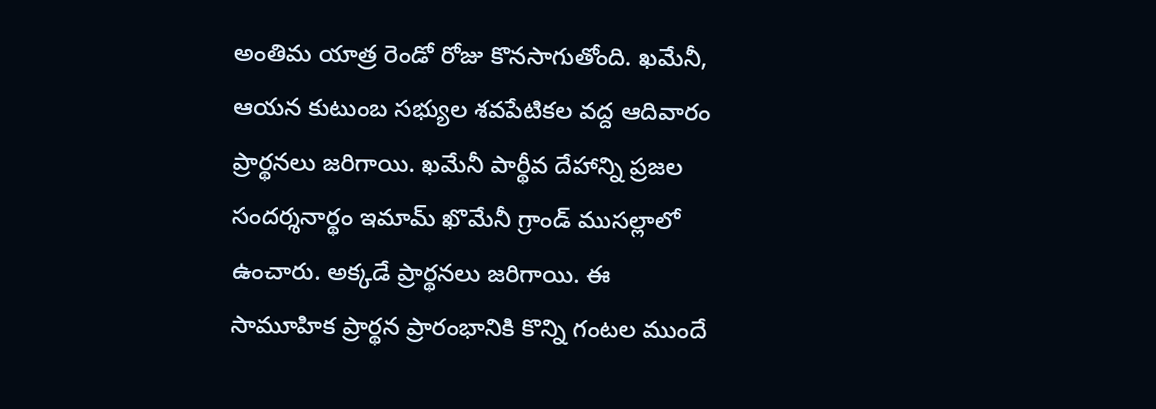అంతిమ యాత్ర రెండో రోజు కొనసాగుతోంది. ఖమేనీ, ఆయన కుటుంబ సభ్యుల శవపేటికల వద్ద ఆదివారం ప్రార్థనలు జరిగాయి. ఖమేనీ పార్థీవ దేహాన్ని ప్రజల సందర్శనార్థం ఇమామ్ ఖొమేనీ గ్రాండ్ ముసల్లాలో ఉంచారు. అక్కడే ప్రార్థనలు జరిగాయి. ఈ సామూహిక ప్రార్థన ప్రారంభానికి కొన్ని గంటల ముందే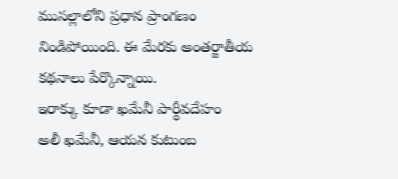ముసల్లాలోని ప్రధాన ప్రాంగణం నిండిపోయింది. ఈ మేరకు అంతర్జాతీయ కథనాలు పేర్కొన్నాయి.
ఇరాక్కు కూడా ఖమేనీ పార్థీవదేహం
అలీ ఖమేనీ, ఆయన కుటుంబ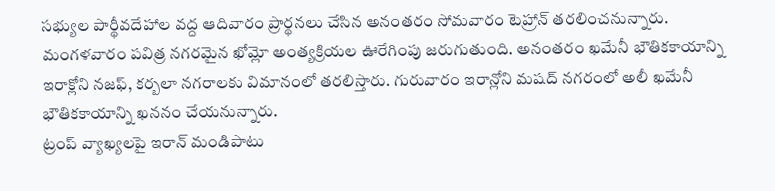సభ్యుల పార్థీవదేహాల వద్ద ఆదివారం ప్రార్థనలు చేసిన అనంతరం సోమవారం టెహ్రాన్ తరలించనున్నారు. మంగళవారం పవిత్ర నగరమైన ఖోమ్లో అంత్యక్రియల ఊరేగింపు జరుగుతుంది. అనంతరం ఖమేనీ భౌతికకాయాన్ని ఇరాక్లోని నజఫ్, కర్బలా నగరాలకు విమానంలో తరలిస్తారు. గురువారం ఇరాన్లోని మషద్ నగరంలో అలీ ఖమేనీ భౌతికకాయాన్ని ఖననం చేయనున్నారు.
ట్రంప్ వ్యాఖ్యలపై ఇరాన్ మండిపాటు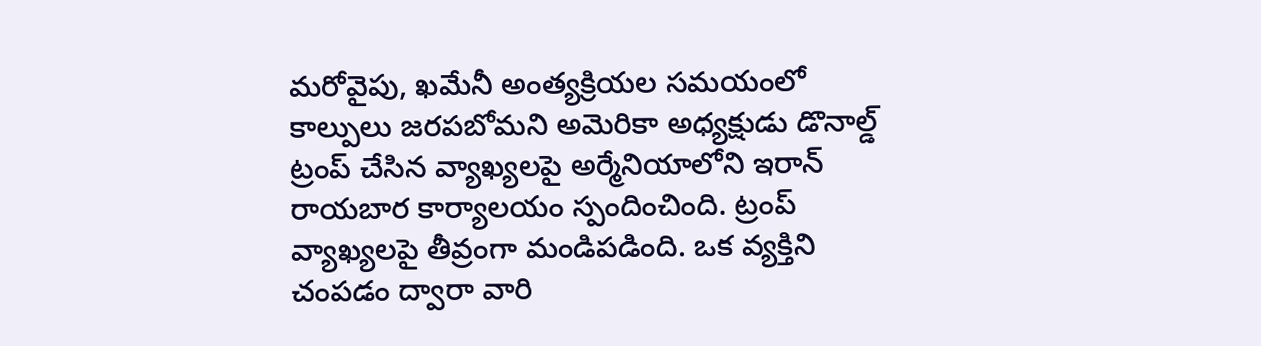మరోవైపు, ఖమేనీ అంత్యక్రియల సమయంలో కాల్పులు జరపబోమని అమెరికా అధ్యక్షుడు డొనాల్డ్ ట్రంప్ చేసిన వ్యాఖ్యలపై అర్మేనియాలోని ఇరాన్ రాయబార కార్యాలయం స్పందించింది. ట్రంప్ వ్యాఖ్యలపై తీవ్రంగా మండిపడింది. ఒక వ్యక్తిని చంపడం ద్వారా వారి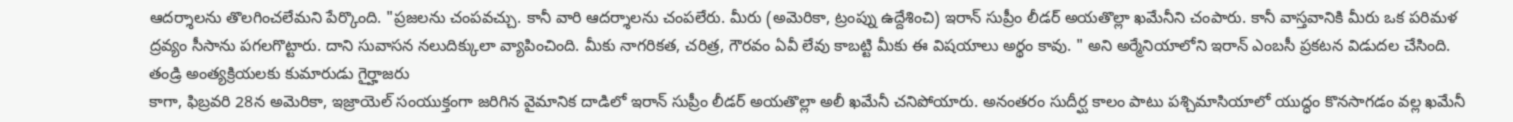ఆదర్శాలను తొలగించలేమని పేర్కొంది. "ప్రజలను చంపవచ్చు. కానీ వారి ఆదర్శాలను చంపలేరు. మీరు (అమెరికా, ట్రంప్ను ఉద్దేశించి) ఇరాన్ సుప్రీం లీడర్ అయతొల్లా ఖమేనీని చంపారు. కానీ వాస్తవానికి మీరు ఒక పరిమళ ద్రవ్యం సీసాను పగలగొట్టారు. దాని సువాసన నలుదిక్కులా వ్యాపించింది. మీకు నాగరికత, చరిత్ర, గౌరవం ఏవీ లేవు కాబట్టి మీకు ఈ విషయాలు అర్థం కావు. " అని అర్మేనియాలోని ఇరాన్ ఎంబసీ ప్రకటన విడుదల చేసింది.
తండ్రి అంత్యక్రియలకు కుమారుడు గైర్హాజరు
కాగా, ఫిబ్రవరి 28న అమెరికా, ఇజ్రాయెల్ సంయుక్తంగా జరిగిన వైమానిక దాడిలో ఇరాన్ సుప్రీం లీడర్ అయతొల్లా అలీ ఖమేనీ చనిపోయారు. అనంతరం సుదీర్ఘ కాలం పాటు పశ్చిమాసియాలో యుద్ధం కొనసాగడం వల్ల ఖమేనీ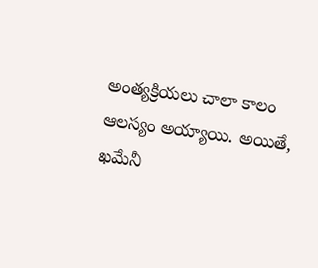అంత్యక్రియలు చాలా కాలం ఆలస్యం అయ్యాయి. అయితే, ఖమేనీ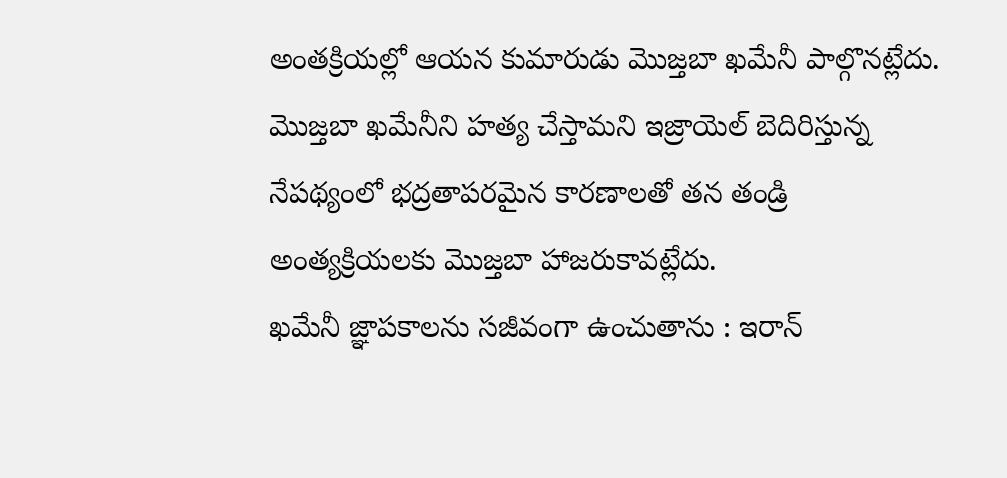అంతక్రియల్లో ఆయన కుమారుడు మొజ్తబా ఖమేనీ పాల్గొనట్లేదు. మొజ్తబా ఖమేనీని హత్య చేస్తామని ఇజ్రాయెల్ బెదిరిస్తున్న నేపథ్యంలో భద్రతాపరమైన కారణాలతో తన తండ్రి అంత్యక్రియలకు మొజ్తబా హాజరుకావట్లేదు.
ఖమేనీ జ్ఞాపకాలను సజీవంగా ఉంచుతాను : ఇరాన్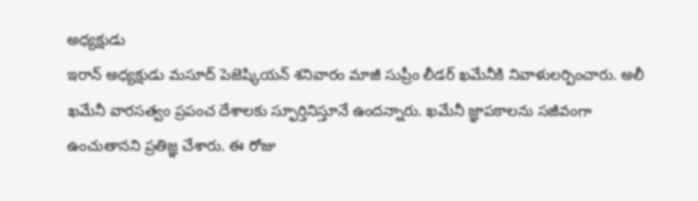అధ్యక్షుడు
ఇరాన్ అధ్యక్షుడు మసూద్ పెజెష్కియన్ శనివారం మాజీ సుప్రీం లీడర్ ఖమేనీకి నివాళులర్పించారు. అలీ ఖమేనీ వారసత్వం ప్రపంచ దేశాలకు స్ఫూర్తినిస్తూనే ఉందన్నారు. ఖమేనీ జ్ఞాపకాలను సజీవంగా ఉంచుతానని ప్రతిజ్ఞ చేశారు. ఈ రోజు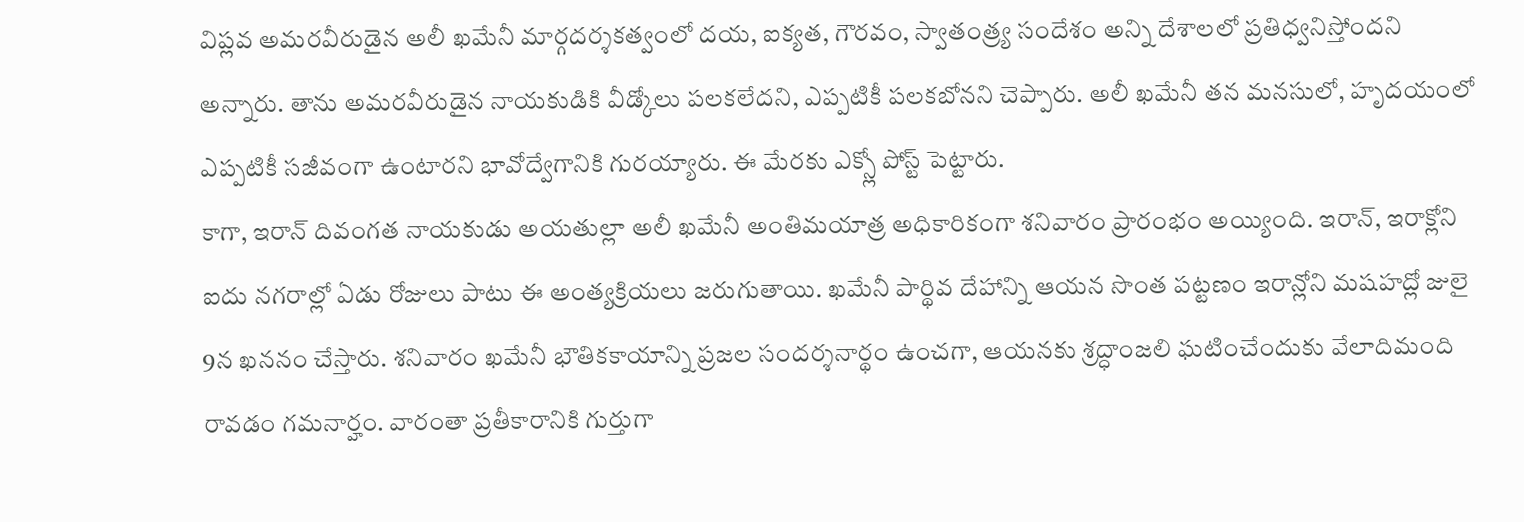విప్లవ అమరవీరుడైన అలీ ఖమేనీ మార్గదర్శకత్వంలో దయ, ఐక్యత, గౌరవం, స్వాతంత్ర్య సందేశం అన్ని దేశాలలో ప్రతిధ్వనిస్తోందని అన్నారు. తాను అమరవీరుడైన నాయకుడికి వీడ్కోలు పలకలేదని, ఎప్పటికీ పలకబోనని చెప్పారు. అలీ ఖమేనీ తన మనసులో, హృదయంలో ఎప్పటికీ సజీవంగా ఉంటారని భావోద్వేగానికి గురయ్యారు. ఈ మేరకు ఎక్స్లో పోస్ట్ పెట్టారు.
కాగా, ఇరాన్ దివంగత నాయకుడు అయతుల్లా అలీ ఖమేనీ అంతిమయాత్ర అధికారికంగా శనివారం ప్రారంభం అయ్యింది. ఇరాన్, ఇరాక్లోని ఐదు నగరాల్లో ఏడు రోజులు పాటు ఈ అంత్యక్రియలు జరుగుతాయి. ఖమేనీ పార్థివ దేహాన్ని ఆయన సొంత పట్టణం ఇరాన్లోని మషహద్లో జులై 9న ఖననం చేస్తారు. శనివారం ఖమేనీ భౌతికకాయాన్ని ప్రజల సందర్శనార్థం ఉంచగా, ఆయనకు శ్రద్ధాంజలి ఘటించేందుకు వేలాదిమంది రావడం గమనార్హం. వారంతా ప్రతీకారానికి గుర్తుగా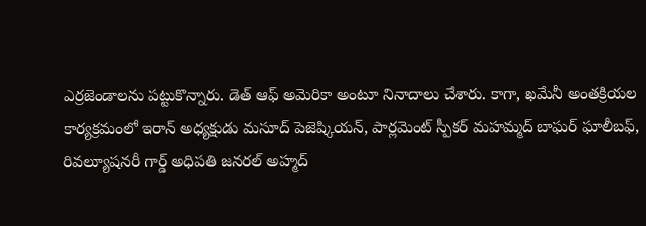ఎర్రజెండాలను పట్టుకొన్నారు. డెత్ ఆఫ్ అమెరికా అంటూ నినాదాలు చేశారు. కాగా, ఖమేనీ అంతక్రియల కార్యక్రమంలో ఇరాన్ అధ్యక్షుడు మసూద్ పెజెష్కియన్, పార్లమెంట్ స్పీకర్ మహమ్మద్ బాఘర్ ఘాలీబఫ్, రివల్యూషనరీ గార్డ్ అధిపతి జనరల్ అహ్మద్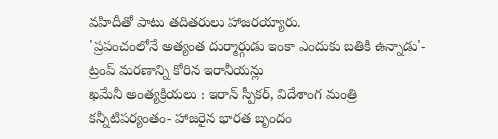వహిదీతో పాటు తదితరులు హాజరయ్యారు.
'ప్రపంచంలోనే అత్యంత దుర్మార్గుడు ఇంకా ఎందుకు బతికి ఉన్నాడు'- ట్రంప్ మరణాన్ని కోరిన ఇరానీయన్లు
ఖమేనీ అంత్యక్రియలు : ఇరాన్ స్పీకర్, విదేశాంగ మంత్రి కన్నీటిపర్యంతం- హాజరైన భారత బృందం